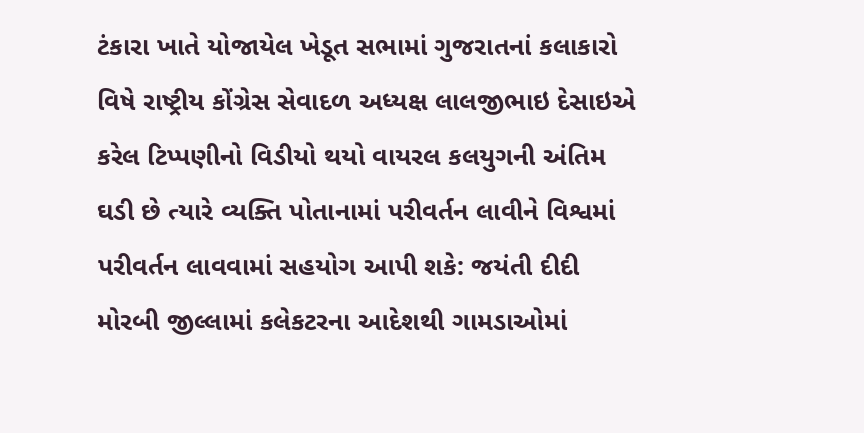ટંકારા ખાતે યોજાયેલ ખેડૂત સભામાં ગુજરાતનાં કલાકારો વિષે રાષ્ટ્રીય કોંગ્રેસ સેવાદળ અધ્યક્ષ લાલજીભાઇ દેસાઇએ કરેલ ટિપ્પણીનો વિડીયો થયો વાયરલ કલયુગની અંતિમ ઘડી છે ત્યારે વ્યક્તિ પોતાનામાં પરીવર્તન લાવીને વિશ્વમાં પરીવર્તન લાવવામાં સહયોગ આપી શકે: જયંતી દીદી મોરબી જીલ્લામાં કલેકટરના આદેશથી ગામડાઓમાં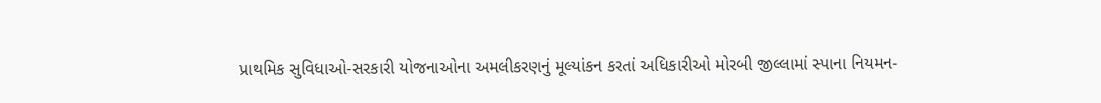પ્રાથમિક સુવિધાઓ-સરકારી યોજનાઓના અમલીકરણનું મૂલ્યાંકન કરતાં અધિકારીઓ મોરબી જીલ્લામાં સ્પાના નિયમન-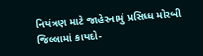નિયંત્રણ માટે જાહેરનામું પ્રસિધ્ધ મોરબી જિલ્લામાં કાયદો-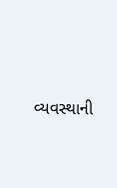વ્યવસ્થાની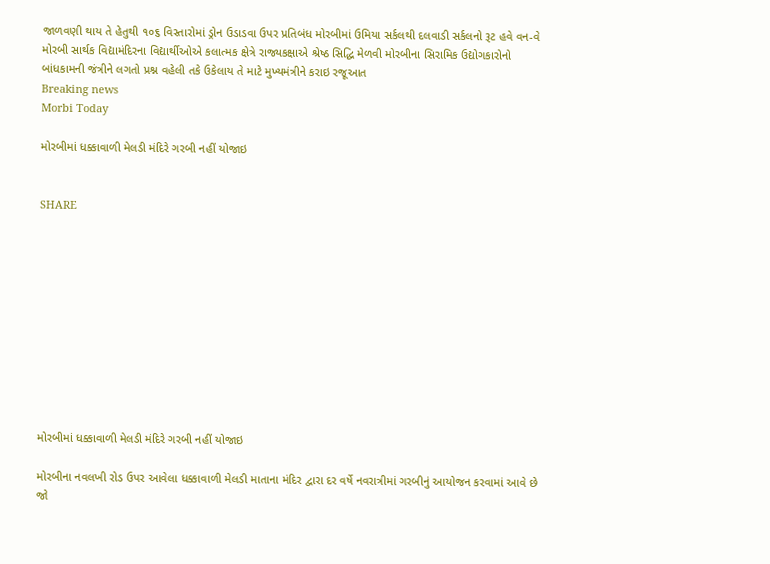જાળવણી થાય તે હેતુથી ૧૦૬ વિસ્તારોમાં ડ્રોન ઉડાડવા ઉપર પ્રતિબંધ મોરબીમાં ઉમિયા સર્કલથી દલવાડી સર્કલનો રૂટ હવે વન-વે મોરબી સાર્થક વિદ્યામંદિરના વિદ્યાર્થીઓએ કલાત્મક ક્ષેત્રે રાજ્યકક્ષાએ શ્રેષ્ઠ સિદ્ધિ મેળવી મોરબીના સિરામિક ઉદ્યોગકારોનો બાંધકામની જંત્રીને લગતો પ્રશ્ન વહેલી તકે ઉકેલાય તે માટે મુખ્યમંત્રીને કરાઇ રજૂઆત
Breaking news
Morbi Today

મોરબીમાં ધક્કાવાળી મેલડી મંદિરે ગરબી નહીં યોજાઇ


SHARE











મોરબીમાં ધક્કાવાળી મેલડી મંદિરે ગરબી નહીં યોજાઇ

મોરબીના નવલખી રોડ ઉપર આવેલા ધક્કાવાળી મેલડી માતાના મંદિર દ્વારા દર વર્ષે નવરાત્રીમાં ગરબીનું આયોજન કરવામાં આવે છે જો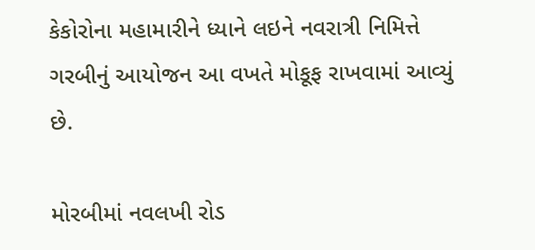કેકોરોના મહામારીને ધ્યાને લઇને નવરાત્રી નિમિત્તે ગરબીનું આયોજન આ વખતે મોકૂફ રાખવામાં આવ્યું છે.

મોરબીમાં નવલખી રોડ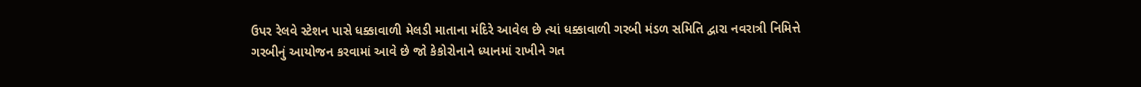ઉપર રેલવે સ્ટેશન પાસે ધક્કાવાળી મેલડી માતાના મંદિરે આવેલ છે ત્યાં ધક્કાવાળી ગરબી મંડળ સમિતિ દ્વારા નવરાત્રી નિમિત્તે ગરબીનું આયોજન કરવામાં આવે છે જો કેકોરોનાને ધ્યાનમાં રાખીને ગત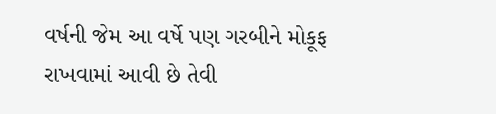વર્ષની જેમ આ વર્ષે પણ ગરબીને મોકૂફ રાખવામાં આવી છે તેવી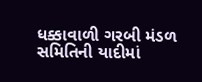ધક્કાવાળી ગરબી મંડળ સમિતિની યાદીમાં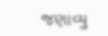જણાવ્યુ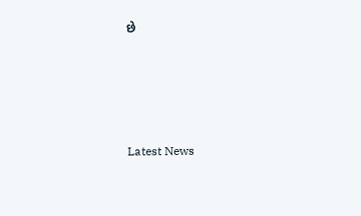છે






Latest News